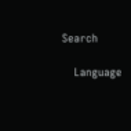Search

    Language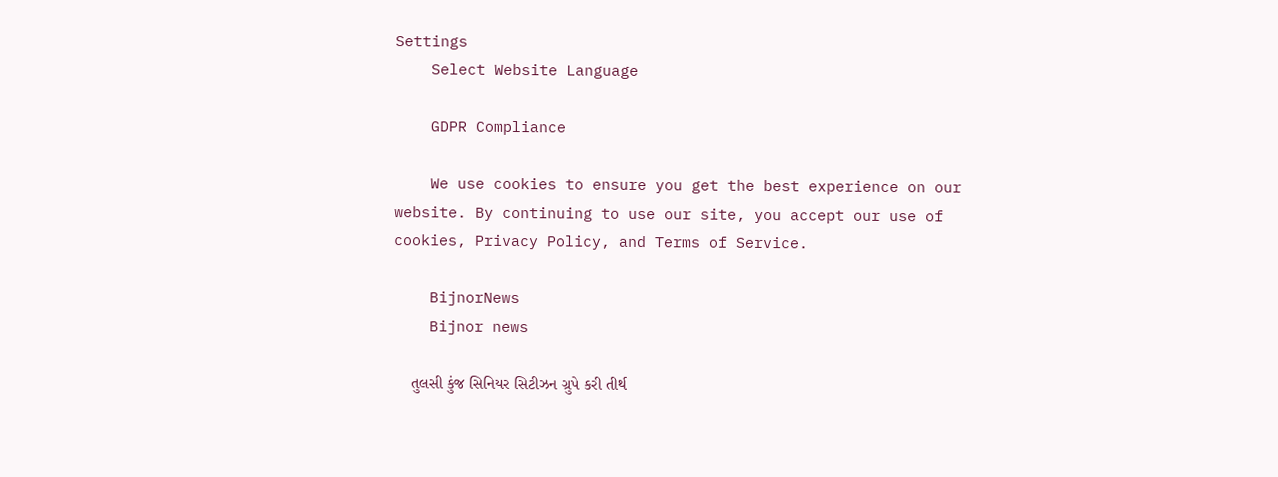Settings
    Select Website Language

    GDPR Compliance

    We use cookies to ensure you get the best experience on our website. By continuing to use our site, you accept our use of cookies, Privacy Policy, and Terms of Service.

    BijnorNews
    Bijnor news

    તુલસી કુંજ સિનિયર સિટીઝન ગ્રુપે કરી તીર્થ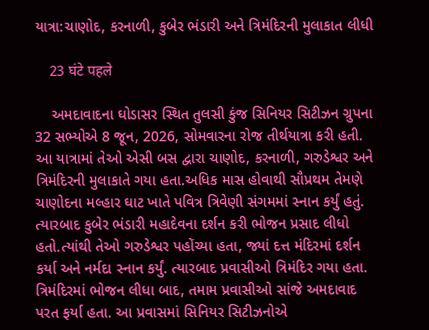યાત્રા:ચાણોદ, કરનાળી, કુબેર ભંડારી અને ત્રિમંદિરની મુલાકાત લીધી

    23 घंटे पहले

    અમદાવાદના ઘોડાસર સ્થિત તુલસી કુંજ સિનિયર સિટીઝન ગ્રુપના 32 સભ્યોએ 8 જૂન, 2026, સોમવારના રોજ તીર્થયાત્રા કરી હતી. આ યાત્રામાં તેઓ એસી બસ દ્વારા ચાણોદ, કરનાળી, ગરુડેશ્વર અને ત્રિમંદિરની મુલાકાતે ગયા હતા.અધિક માસ હોવાથી સૌપ્રથમ તેમણે ચાણોદના મલ્હાર ઘાટ ખાતે પવિત્ર ત્રિવેણી સંગમમાં સ્નાન કર્યું હતું. ત્યારબાદ કુબેર ભંડારી મહાદેવના દર્શન કરી ભોજન પ્રસાદ લીધો હતો.ત્યાંથી તેઓ ગરુડેશ્વર પહોંચ્યા હતા, જ્યાં દત્ત મંદિરમાં દર્શન કર્યા અને નર્મદા સ્નાન કર્યું. ત્યારબાદ પ્રવાસીઓ ત્રિમંદિર ગયા હતા. ત્રિમંદિરમાં ભોજન લીધા બાદ, તમામ પ્રવાસીઓ સાંજે અમદાવાદ પરત ફર્યા હતા. આ પ્રવાસમાં સિનિયર સિટીઝનોએ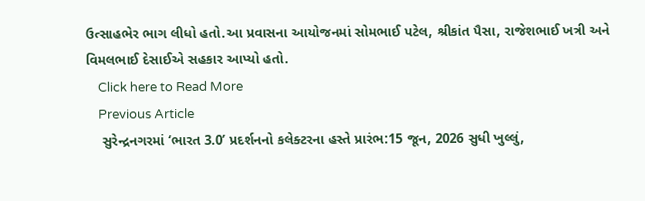ઉત્સાહભેર ભાગ લીધો હતો.આ પ્રવાસના આયોજનમાં સોમભાઈ પટેલ, શ્રીકાંત પૈસા, રાજેશભાઈ ખત્રી અને વિમલભાઈ દેસાઈએ સહકાર આપ્યો હતો.
    Click here to Read More
    Previous Article
    સુરેન્દ્રનગરમાં ‘ભારત 3.0’ પ્રદર્શનનો કલેક્ટરના હસ્તે પ્રારંભ:15 જૂન, 2026 સુધી ખુલ્લું,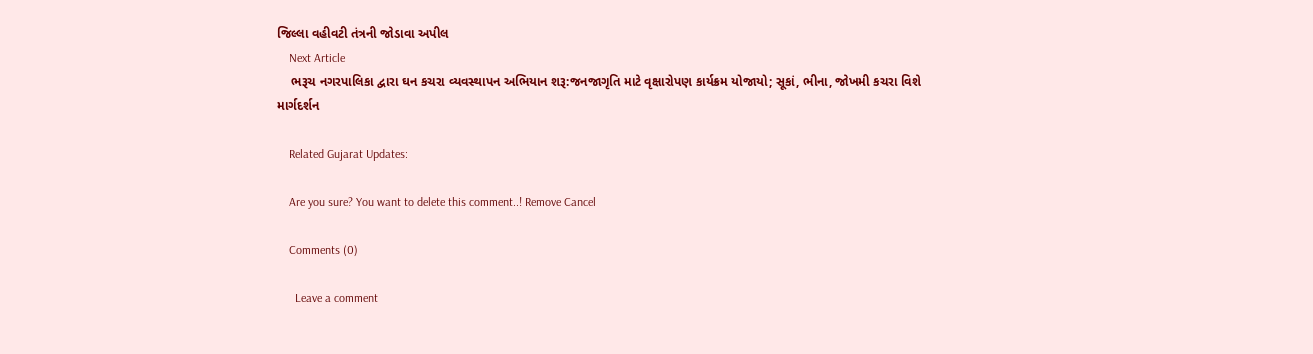જિલ્લા વહીવટી તંત્રની જોડાવા અપીલ
    Next Article
    ભરૂચ નગરપાલિકા દ્વારા ઘન કચરા વ્યવસ્થાપન અભિયાન શરૂ:જનજાગૃતિ માટે વૃક્ષારોપણ કાર્યક્રમ યોજાયો; સૂકાં, ભીના, જોખમી કચરા વિશે માર્ગદર્શન

    Related Gujarat Updates:

    Are you sure? You want to delete this comment..! Remove Cancel

    Comments (0)

      Leave a comment